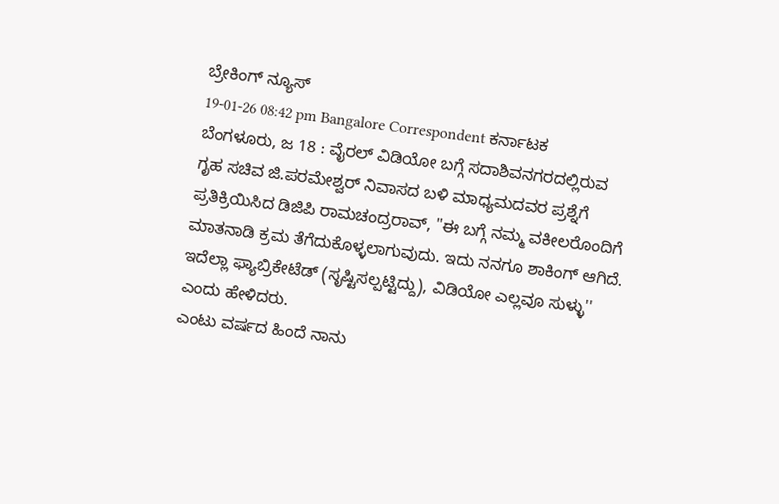ಬ್ರೇಕಿಂಗ್ ನ್ಯೂಸ್
19-01-26 08:42 pm Bangalore Correspondent ಕರ್ನಾಟಕ
ಬೆಂಗಳೂರು, ಜ 18 : ವೈರಲ್ ವಿಡಿಯೋ ಬಗ್ಗೆ ಸದಾಶಿವನಗರದಲ್ಲಿರುವ ಗೃಹ ಸಚಿವ ಜಿ.ಪರಮೇಶ್ವರ್ ನಿವಾಸದ ಬಳಿ ಮಾಧ್ಯಮದವರ ಪ್ರಶ್ನೆಗೆ ಪ್ರತಿಕ್ರಿಯಿಸಿದ ಡಿಜಿಪಿ ರಾಮಚಂದ್ರರಾವ್, ''ಈ ಬಗ್ಗೆ ನಮ್ಮ ವಕೀಲರೊಂದಿಗೆ ಮಾತನಾಡಿ ಕ್ರಮ ತೆಗೆದುಕೊಳ್ಳಲಾಗುವುದು. ಇದು ನನಗೂ ಶಾಕಿಂಗ್ ಆಗಿದೆ. ಇದೆಲ್ಲಾ ಫ್ಯಾಬ್ರಿಕೇಟೆಡ್ (ಸೃಷ್ಟಿಸಲ್ಪಟ್ಟಿದ್ದು), ವಿಡಿಯೋ ಎಲ್ಲವೂ ಸುಳ್ಳು'' ಎಂದು ಹೇಳಿದರು.
ಎಂಟು ವರ್ಷದ ಹಿಂದೆ ನಾನು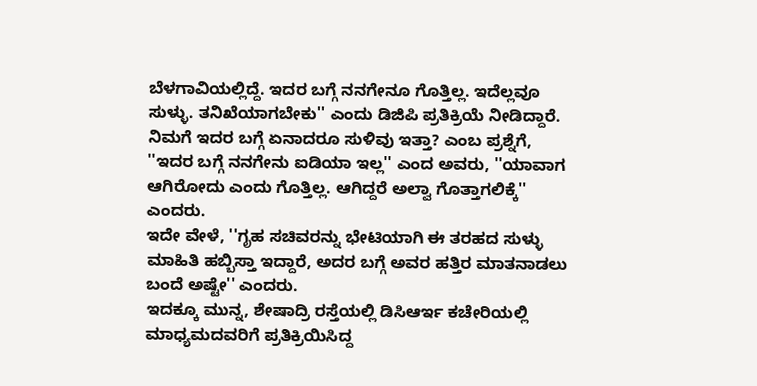ಬೆಳಗಾವಿಯಲ್ಲಿದ್ದೆ. ಇದರ ಬಗ್ಗೆ ನನಗೇನೂ ಗೊತ್ತಿಲ್ಲ. ಇದೆಲ್ಲವೂ ಸುಳ್ಳು. ತನಿಖೆಯಾಗಬೇಕು'' ಎಂದು ಡಿಜಿಪಿ ಪ್ರತಿಕ್ರಿಯೆ ನೀಡಿದ್ದಾರೆ.
ನಿಮಗೆ ಇದರ ಬಗ್ಗೆ ಏನಾದರೂ ಸುಳಿವು ಇತ್ತಾ? ಎಂಬ ಪ್ರಶ್ನೆಗೆ, ''ಇದರ ಬಗ್ಗೆ ನನಗೇನು ಐಡಿಯಾ ಇಲ್ಲ'' ಎಂದ ಅವರು, ''ಯಾವಾಗ ಆಗಿರೋದು ಎಂದು ಗೊತ್ತಿಲ್ಲ. ಆಗಿದ್ದರೆ ಅಲ್ವಾ ಗೊತ್ತಾಗಲಿಕ್ಕೆ'' ಎಂದರು.
ಇದೇ ವೇಳೆ, ''ಗೃಹ ಸಚಿವರನ್ನು ಭೇಟಿಯಾಗಿ ಈ ತರಹದ ಸುಳ್ಳು ಮಾಹಿತಿ ಹಬ್ಬಿಸ್ತಾ ಇದ್ದಾರೆ, ಅದರ ಬಗ್ಗೆ ಅವರ ಹತ್ತಿರ ಮಾತನಾಡಲು ಬಂದೆ ಅಷ್ಟೇ'' ಎಂದರು.
ಇದಕ್ಕೂ ಮುನ್ನ, ಶೇಷಾದ್ರಿ ರಸ್ತೆಯಲ್ಲಿ ಡಿಸಿಆರ್ಇ ಕಚೇರಿಯಲ್ಲಿ ಮಾಧ್ಯಮದವರಿಗೆ ಪ್ರತಿಕ್ರಿಯಿಸಿದ್ದ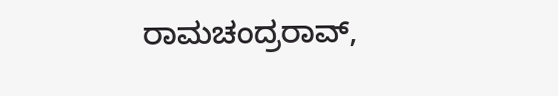ರಾಮಚಂದ್ರರಾವ್,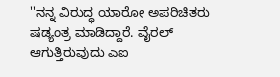''ನನ್ನ ವಿರುದ್ಧ ಯಾರೋ ಅಪರಿಚಿತರು ಷಡ್ಯಂತ್ರ ಮಾಡಿದ್ದಾರೆ. ವೈರಲ್ ಆಗುತ್ತಿರುವುದು ಎಐ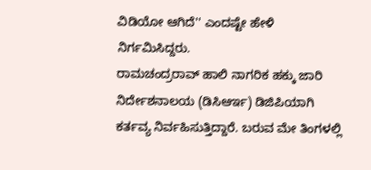ವಿಡಿಯೋ ಆಗಿದೆ'' ಎಂದಷ್ಟೇ ಹೇಳಿ ನಿರ್ಗಮಿಸಿದ್ದರು.
ರಾಮಚಂದ್ರರಾವ್ ಹಾಲಿ ನಾಗರಿಕ ಹಕ್ಕು ಜಾರಿ ನಿರ್ದೇಶನಾಲಯ (ಡಿಸಿಆರ್ಇ) ಡಿಜಿಪಿಯಾಗಿ ಕರ್ತವ್ಯ ನಿರ್ವಹಿಸುತ್ತಿದ್ದಾರೆ. ಬರುವ ಮೇ ತಿಂಗಳಲ್ಲಿ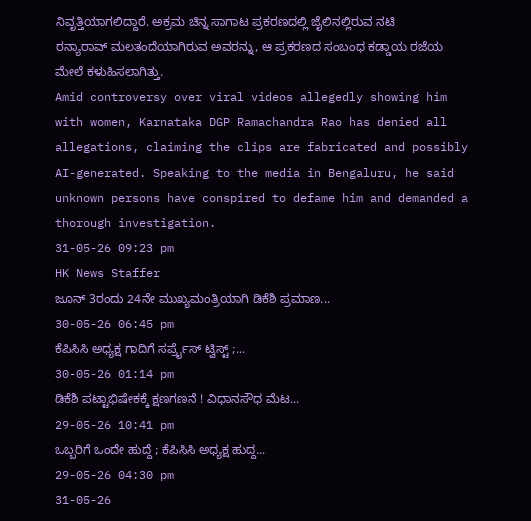ನಿವೃತ್ತಿಯಾಗಲಿದ್ದಾರೆ. ಅಕ್ರಮ ಚಿನ್ನ ಸಾಗಾಟ ಪ್ರಕರಣದಲ್ಲಿ ಜೈಲಿನಲ್ಲಿರುವ ನಟಿ ರನ್ಯಾರಾವ್ ಮಲತಂದೆಯಾಗಿರುವ ಅವರನ್ನು, ಆ ಪ್ರಕರಣದ ಸಂಬಂಧ ಕಡ್ಡಾಯ ರಜೆಯ ಮೇಲೆ ಕಳುಹಿಸಲಾಗಿತ್ತು.
Amid controversy over viral videos allegedly showing him with women, Karnataka DGP Ramachandra Rao has denied all allegations, claiming the clips are fabricated and possibly AI-generated. Speaking to the media in Bengaluru, he said unknown persons have conspired to defame him and demanded a thorough investigation.
31-05-26 09:23 pm
HK News Staffer
ಜೂನ್ 3ರಂದು 24ನೇ ಮುಖ್ಯಮಂತ್ರಿಯಾಗಿ ಡಿಕೆಶಿ ಪ್ರಮಾಣ...
30-05-26 06:45 pm
ಕೆಪಿಸಿಸಿ ಅಧ್ಯಕ್ಷ ಗಾದಿಗೆ ಸರ್ಪ್ರೈಸ್ ಟ್ವಿಸ್ಟ್ ;...
30-05-26 01:14 pm
ಡಿಕೆಶಿ ಪಟ್ಟಾಭಿಷೇಕಕ್ಕೆ ಕ್ಷಣಗಣನೆ ! ವಿಧಾನಸೌಧ ಮೆಟ...
29-05-26 10:41 pm
ಒಬ್ಬರಿಗೆ ಒಂದೇ ಹುದ್ದೆ ; ಕೆಪಿಸಿಸಿ ಅಧ್ಯಕ್ಷ ಹುದ್ದ...
29-05-26 04:30 pm
31-05-26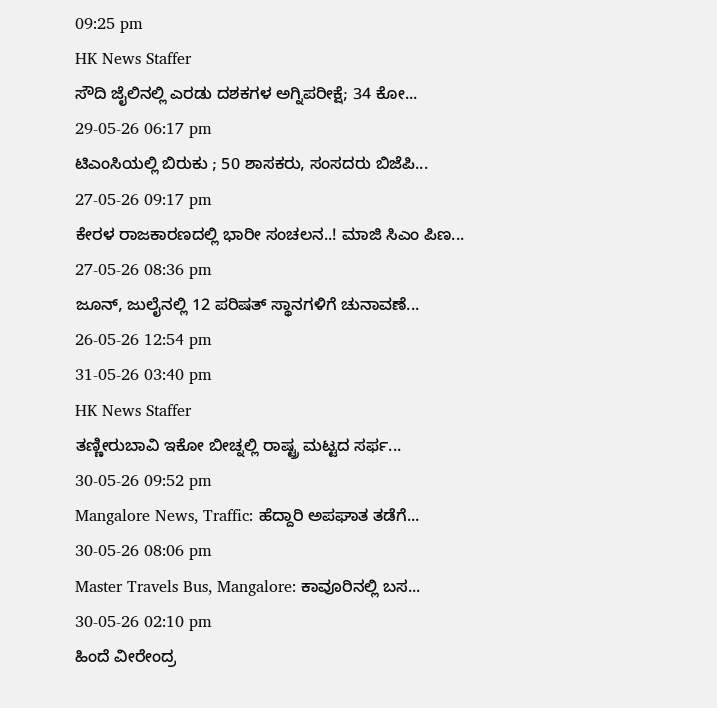09:25 pm
HK News Staffer
ಸೌದಿ ಜೈಲಿನಲ್ಲಿ ಎರಡು ದಶಕಗಳ ಅಗ್ನಿಪರೀಕ್ಷೆ; 34 ಕೋ...
29-05-26 06:17 pm
ಟಿಎಂಸಿಯಲ್ಲಿ ಬಿರುಕು ; 50 ಶಾಸಕರು, ಸಂಸದರು ಬಿಜೆಪಿ...
27-05-26 09:17 pm
ಕೇರಳ ರಾಜಕಾರಣದಲ್ಲಿ ಭಾರೀ ಸಂಚಲನ..! ಮಾಜಿ ಸಿಎಂ ಪಿಣ...
27-05-26 08:36 pm
ಜೂನ್, ಜುಲೈನಲ್ಲಿ 12 ಪರಿಷತ್ ಸ್ಥಾನಗಳಿಗೆ ಚುನಾವಣೆ...
26-05-26 12:54 pm
31-05-26 03:40 pm
HK News Staffer
ತಣ್ಣೀರುಬಾವಿ ಇಕೋ ಬೀಚ್ನಲ್ಲಿ ರಾಷ್ಟ್ರ ಮಟ್ಟದ ಸರ್ಫ...
30-05-26 09:52 pm
Mangalore News, Traffic: ಹೆದ್ದಾರಿ ಅಪಘಾತ ತಡೆಗೆ...
30-05-26 08:06 pm
Master Travels Bus, Mangalore: ಕಾವೂರಿನಲ್ಲಿ ಬಸ...
30-05-26 02:10 pm
ಹಿಂದೆ ವೀರೇಂದ್ರ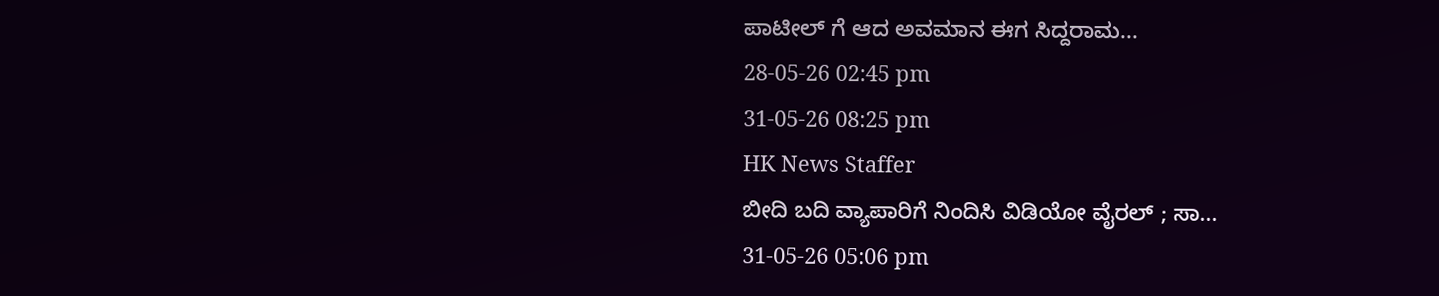ಪಾಟೀಲ್ ಗೆ ಆದ ಅವಮಾನ ಈಗ ಸಿದ್ದರಾಮ...
28-05-26 02:45 pm
31-05-26 08:25 pm
HK News Staffer
ಬೀದಿ ಬದಿ ವ್ಯಾಪಾರಿಗೆ ನಿಂದಿಸಿ ವಿಡಿಯೋ ವೈರಲ್ ; ಸಾ...
31-05-26 05:06 pm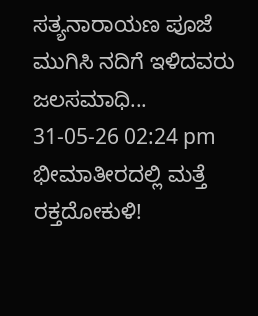ಸತ್ಯನಾರಾಯಣ ಪೂಜೆ ಮುಗಿಸಿ ನದಿಗೆ ಇಳಿದವರು ಜಲಸಮಾಧಿ...
31-05-26 02:24 pm
ಭೀಮಾತೀರದಲ್ಲಿ ಮತ್ತೆ ರಕ್ತದೋಕುಳಿ!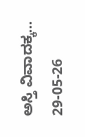ಅಸ್ತಿ ವಿವಾದಕ್ಕ...
29-05-26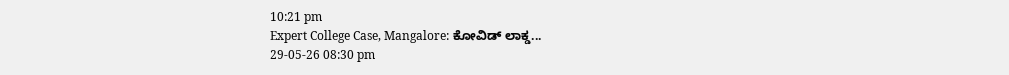10:21 pm
Expert College Case, Mangalore: ಕೋವಿಡ್ ಲಾಕ್ಡ...
29-05-26 08:30 pm